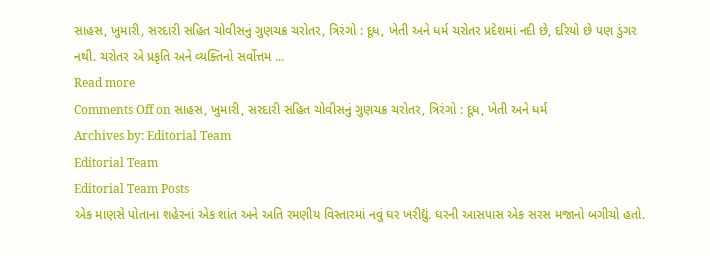સાહસ, ખુમારી, સરદારી સહિત ચોવીસનું ગુણચક્ર ચરોતર, ત્રિરંગો : દૂધ, ખેતી અને ધર્મ ચરોતર પ્રદેશમાં નદી છે, દરિયો છે પણ ડુંગર નથી. ચરોતર એ પ્રકૃતિ અને વ્યક્તિનો સર્વોત્તમ ...
Read more
Comments Off on સાહસ, ખુમારી, સરદારી સહિત ચોવીસનું ગુણચક્ર ચરોતર, ત્રિરંગો : દૂધ, ખેતી અને ધર્મ
Archives by: Editorial Team
Editorial Team
Editorial Team Posts
એક માણસે પોતાના શહેરનાં એક શાંત અને અતિ રમણીય વિસ્તારમાં નવું ઘર ખરીદ્યું. ઘરની આસપાસ એક સરસ મજાનો બગીચો હતો.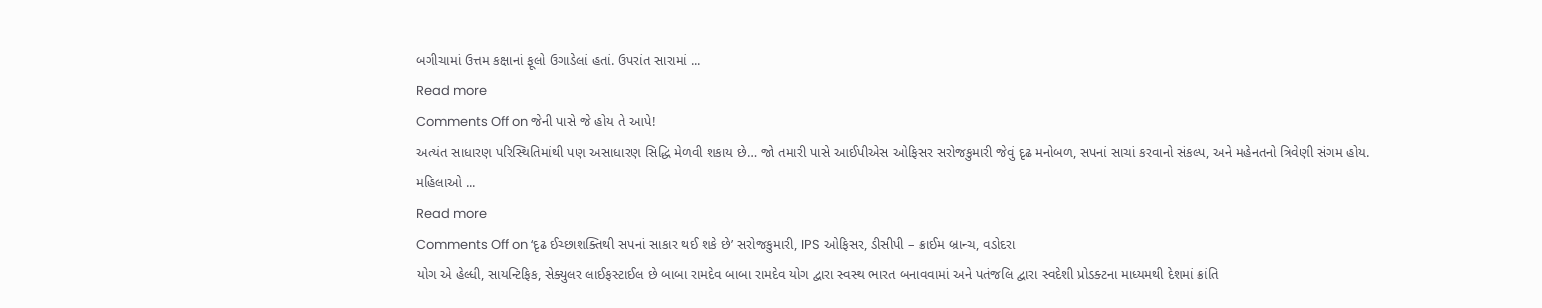બગીચામાં ઉત્તમ કક્ષાનાં ફૂલો ઉગાડેલાં હતાં. ઉપરાંત સારામાં ...
Read more
Comments Off on જેની પાસે જે હોય તે આપે!
અત્યંત સાધારણ પરિસ્થિતિમાંથી પણ અસાધારણ સિદ્ધિ મેળવી શકાય છે… જો તમારી પાસે આઈપીએસ ઓફિસર સરોજકુમારી જેવું દૃઢ મનોબળ, સપનાં સાચાં કરવાનો સંકલ્પ, અને મહેનતનો ત્રિવેણી સંગમ હોય. મહિલાઓ ...
Read more
Comments Off on ‘દૃઢ ઈચ્છાશક્તિથી સપનાં સાકાર થઈ શકે છે’ સરોજકુમારી, IPS ઓફિસર, ડીસીપી – ક્રાઈમ બ્રાન્ચ, વડોદરા
યોગ એ હેલ્ધી, સાયન્ટિફિક, સેક્યુલર લાઈફસ્ટાઈલ છે બાબા રામદેવ બાબા રામદેવ યોગ દ્વારા સ્વસ્થ ભારત બનાવવામાં અને પતંજલિ દ્વારા સ્વદેશી પ્રોડક્ટના માધ્યમથી દેશમાં ક્રાંતિ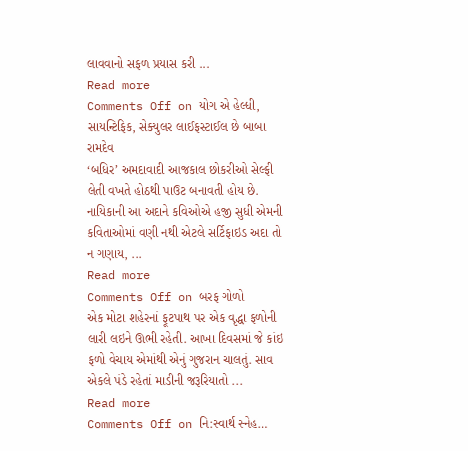લાવવાનો સફળ પ્રયાસ કરી ...
Read more
Comments Off on યોગ એ હેલ્ધી, સાયન્ટિફિક, સેક્યુલર લાઈફસ્ટાઈલ છે બાબા રામદેવ
‘બધિર’ અમદાવાદી આજકાલ છોકરીઓ સેલ્ફી લેતી વખતે હોઠથી પાઉટ બનાવતી હોય છે. નાયિકાની આ અદાને કવિઓએ હજી સુધી એમની કવિતાઓમાં વણી નથી એટલે સર્ટિફાઇડ અદા તો ન ગણાય, ...
Read more
Comments Off on બરફ ગોળો
એક મોટા શહેરનાં ફૂટપાથ પર એક વૃદ્ધા ફળોની લારી લઇને ઊભી રહેતી. આખા દિવસમાં જે કાંઇ ફળો વેચાય એમાંથી એનું ગુજરાન ચાલતું. સાવ એકલે પંડે રહેતાં માડીની જરૂરિયાતો ...
Read more
Comments Off on નિ:સ્વાર્થ સ્નેહ…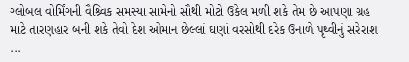ગ્લોબલ વોર્મિંગની વૈશ્ર્વિક સમસ્યા સામેનો સૌથી મોટો ઉકેલ મળી શકે તેમ છે આપણા ગ્રહ માટે તારણહાર બની શકે તેવો દેશ ઓમાન છેલ્લાં ઘણાં વરસોથી દરેક ઉનાળે પૃથ્વીનું સરેરાશ ...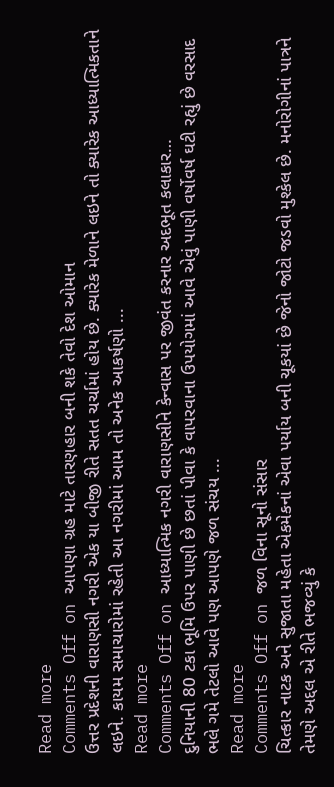Read more
Comments Off on આપણા ગ્રહ માટે તારણહાર બની શકે તેવો દેશ ઓમાન
ઉત્તર પ્રદેશની વારાણસી નગરી એક યા બીજી રીતે સતત ચર્ચામાં હોય છે. ક્યારેક મેળાને લઇને તો ક્યારેક આધ્યાત્મિકતાને લઇને. કાયમ સમાચારોમાં રહેતી આ નગરીમાં આમ તો અનેક આકર્ષણો ...
Read more
Comments Off on આધ્યાત્મિક નગરી વારાણસીને કેન્વાસ પર જીવંત કરનાર અદભૂત કલાકાર…
દુનિયાની 80 ટકા ભૂમિ ઉપર પાણી છે છતાં પીવા કે વાપરવાના ઉપયોગમાં આવે એવું પાણી વર્ષોવર્ષ ઘટી રહ્યું છે વરસાદ ભલે ગમે તેટલો આવે પણ આપણે જળ સંચય ...
Read more
Comments Off on જળ વિના સૂનો સંસાર
ચિત્કાર નાટક અને સુજાતા મહેતા એકમેકનાં એવા પર્યાય બની ચૂકયાં છે જેનો જોટો જડવો મુશ્કેલ છે. મનોરોગીનાં પાત્રને તેમણે અદ્દલ એ રીતે ભજવ્યું કે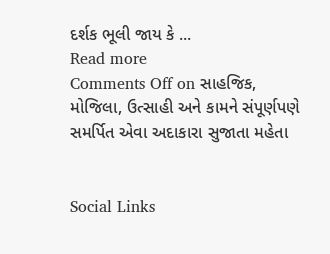દર્શક ભૂલી જાય કે ...
Read more
Comments Off on સાહજિક, મોજિલા, ઉત્સાહી અને કામને સંપૂર્ણપણે સમર્પિત એવા અદાકારા સુજાતા મહેતા


Social Links